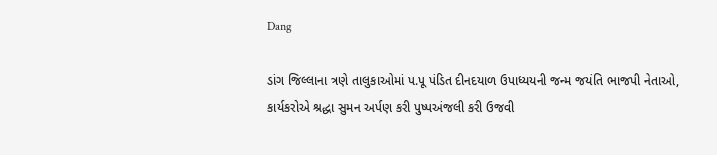Dang

ડાંગ જિલ્લાના ત્રણે તાલુકાઓમાં પ.પૂ પંડિત દીનદયાળ ઉપાધ્યયની જન્મ જયંતિ ભાજપી નેતાઓ, કાર્યકરોએ શ્રદ્ધા સુમન અર્પણ કરી પુષ્પઅંજલી કરી ઉજવી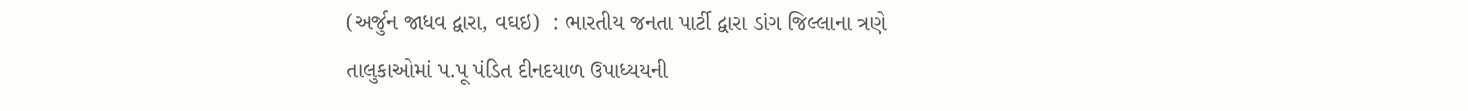(અર્જુન જાધવ દ્વારા, વઘઇ)  : ભારતીય જનતા પાર્ટી દ્વારા ડાંગ જિલ્લાના ત્રણે તાલુકાઓમાં પ.પૂ પંડિત દીનદયાળ ઉપાધ્યયની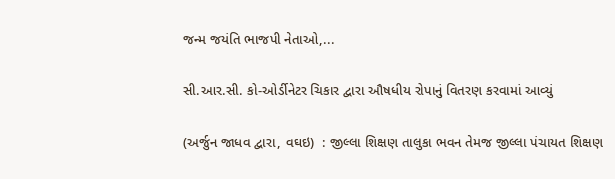જન્મ જયંતિ ભાજપી નેતાઓ,...

સી.આર.સી. કો-ઓર્ડીનેટર ચિકાર દ્વારા ઔષધીય રોપાનું વિતરણ કરવામાં આવ્યું

(અર્જુન જાધવ દ્વારા, વઘઇ)  : જીલ્લા શિક્ષણ તાલુકા ભવન તેમજ જીલ્લા પંચાયત શિક્ષણ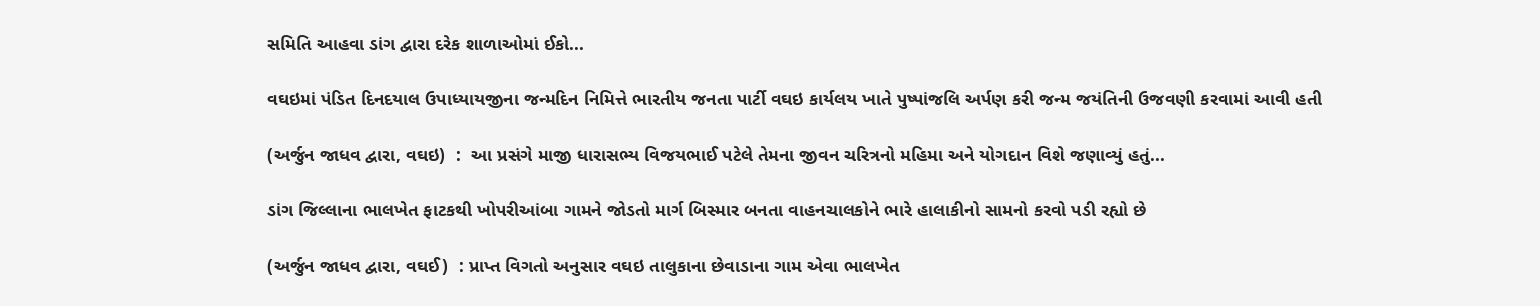સમિતિ આહવા ડાંગ દ્વારા દરેક શાળાઓમાં ઈકો...

વઘઇમાં પંડિત દિનદયાલ ઉપાધ્યાયજીના જન્મદિન નિમિત્તે ભારતીય જનતા પાર્ટી વઘઇ કાર્યલય ખાતે પુષ્પાંજલિ અર્પણ કરી જન્મ જયંતિની ઉજવણી કરવામાં આવી હતી

(અર્જુન જાધવ દ્વારા, વઘઇ)  :  આ પ્રસંગે માજી ધારાસભ્ય વિજયભાઈ પટેલે તેમના જીવન ચરિત્રનો મહિમા અને યોગદાન વિશે જણાવ્યું હતું...

ડાંગ જિલ્લાના ભાલખેત ફાટકથી ખોપરીઆંબા ગામને જોડતો માર્ગ બિસ્માર બનતા વાહનચાલકોને ભારે હાલાકીનો સામનો કરવો પડી રહ્યો છે

(અર્જુન જાધવ દ્વારા, વઘઈ)  : પ્રાપ્ત વિગતો અનુસાર વઘઇ તાલુકાના છેવાડાના ગામ એવા ભાલખેત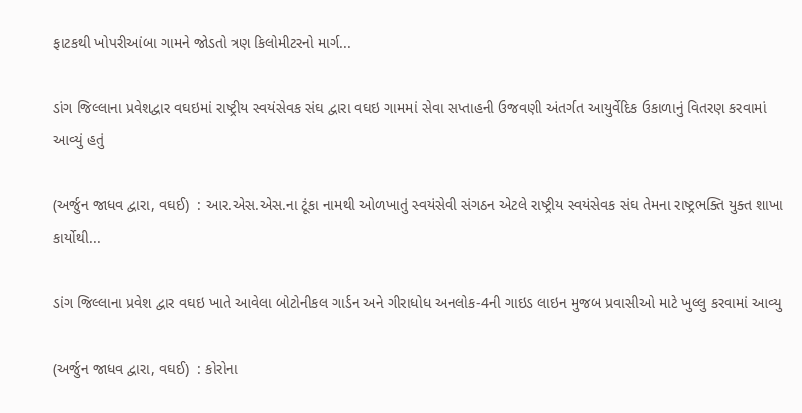ફાટકથી ખોપરીઆંબા ગામને જોડતો ત્રણ કિલોમીટરનો માર્ગ...

ડાંગ જિલ્લાના પ્રવેશદ્વાર વઘઇમાં રાષ્ટ્રીય સ્વયંસેવક સંઘ દ્વારા વઘઇ ગામમાં સેવા સપ્તાહની ઉજવણી અંતર્ગત આયુર્વેદિક ઉકાળાનું વિતરણ કરવામાં આવ્યું હતું

(અર્જુન જાધવ દ્વારા, વઘઈ)  : આર.એસ.એસ.ના ટૂંકા નામથી ઓળખાતું સ્વયંસેવી સંગઠન એટલે રાષ્ટ્રીય સ્વયંસેવક સંઘ તેમના રાષ્ટ્રભક્તિ યુક્ત શાખા કાર્યોથી...

ડાંગ જિલ્લાના પ્રવેશ દ્વાર વઘઇ ખાતે આવેલા બોટોનીકલ ગાર્ડન અને ગીરાધોધ અનલોક-4ની ગાઇડ લાઇન મુજબ પ્રવાસીઓ માટે ખુલ્લુ કરવામાં આવ્યુ

(અર્જુન જાધવ દ્વારા, વઘઈ)  : કોરોના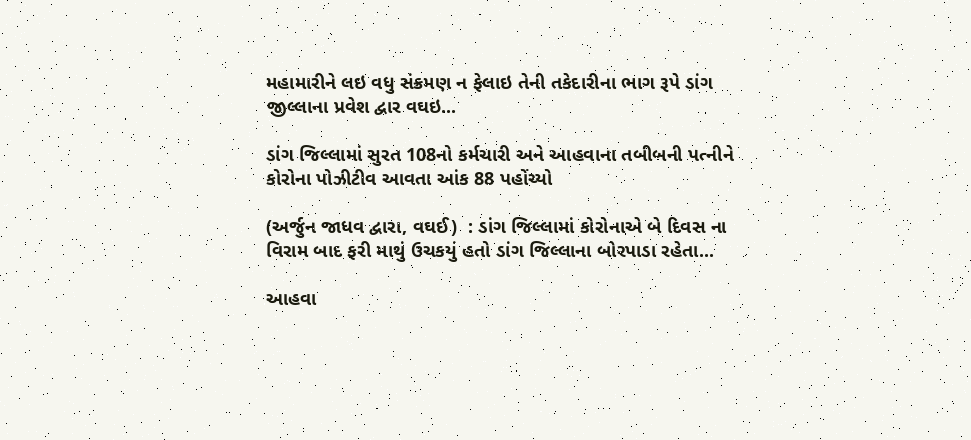મહામારીને લઇ વધુ સંક્રમણ ન ફેલાઇ તેની તકેદારીના ભાગ રૂપે ડાંગ જીલ્લાના પ્રવેશ દ્વાર વઘઇ...

ડાંગ જિલ્લામાં સુરત 108નો કર્મચારી અને આહવાના તબીબની પત્નીને કોરોના પોઝીટીવ આવતા આંક 88 પહોંચ્યો

(અર્જુન જાધવ દ્વારા, વઘઈ)  : ડાંગ જિલ્લામાં કોરોનાએ બે દિવસ ના વિરામ બાદ ફરી માથું ઉચકયું હતો ડાંગ જિલ્લાના બોરપાડા રહેતા...

આહવા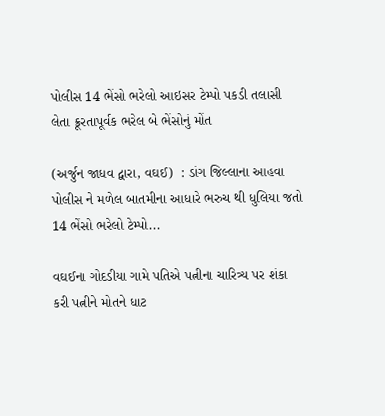પોલીસ 14 ભેંસો ભરેલો આઇસર ટેમ્પો પકડી તલાસી લેતા ક્રૂરતાપૂર્વક ભરેલ બે ભેંસોનું મોંત

(અર્જુન જાધવ દ્વારા, વઘઈ)  : ડાંગ જિલ્લાના આહવા પોલીસ ને મળેલ બાતમીના આધારે ભરુચ થી ધુલિયા જતો 14 ભેંસો ભરેલો ટેમ્પો...

વઘઈના ગોદડીયા ગામે પતિએ પત્નીના ચારિત્ર્ય પર શંકા કરી પત્નીને મોતને ધાટ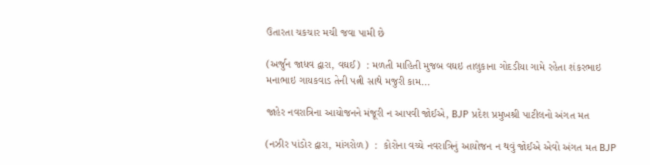ઉતારતા ચકચાર મચી જવા પામી છે

(અર્જુન જાધવ દ્વારા, વઘઈ)  : મળતી માહિતી મુજબ વઘઇ તાલુકાના ગોદડીયા ગામે રહેતા શંકરભાઇ મનાભાઇ ગાયકવાડ તેની પત્ની સાથે મજુરી કામ...

જાહેર નવરાત્રિના આયોજનને મંજૂરી ન આપવી જોઈએ, BJP પ્રદેશ પ્રમુખશ્રી પાટીલનો અંગત મત

(નઝીર પાંડોર દ્વારા, માંગરોળ)  :  કોરોના વચ્ચે નવરાત્રિનું આયોજન ન થવું જોઈએ એવો અંગત મત BJP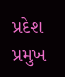પ્રદેશ પ્રમુખ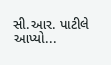સી.આર. પાટીલે આપ્યો...